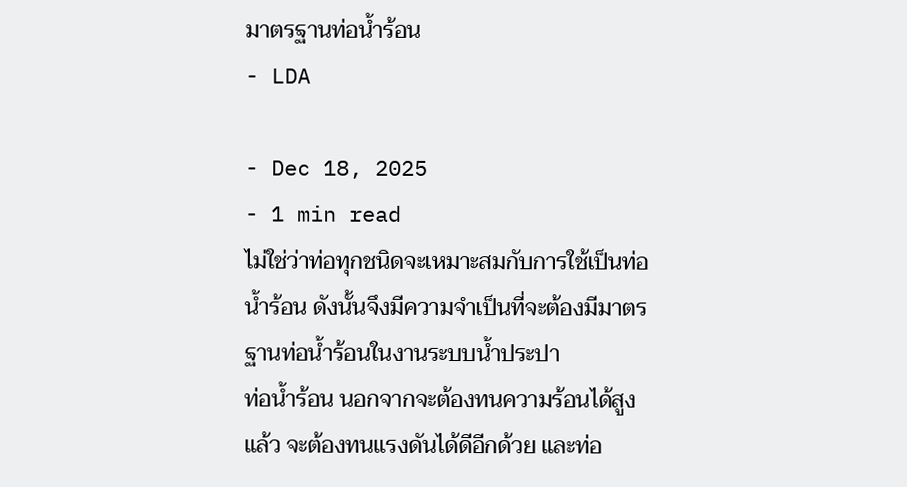มาตรฐานท่อน้ำร้อน
- LDA

- Dec 18, 2025
- 1 min read
ไม่ใช่ว่าท่อทุกชนิดจะเหมาะสมกับการใช้เป็นท่อน้ำร้อน ดังนั้นจึงมีความจำเป็นที่จะต้องมีมาตรฐานท่อน้ำร้อนในงานระบบน้ำประปา
ท่อน้ำร้อน นอกจากจะต้องทนความร้อนได้สูงแล้ว จะต้องทนแรงดันได้ดีอีกด้วย และท่อ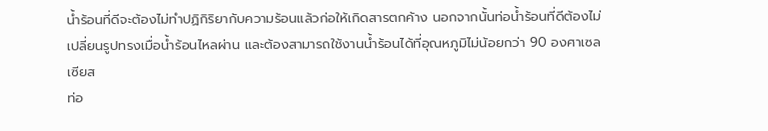น้ำร้อนที่ดีจะต้องไม่ทำปฏิกิริยากับความร้อนแล้วก่อให้เกิดสารตกค้าง นอกจากนั้นท่อน้ำร้อนที่ดีต้องไม่เปลี่ยนรูปทรงเมื่อน้ำร้อนไหลผ่าน และต้องสามารถใช้งานน้ำร้อนได้ที่อุณหภูมิไม่น้อยกว่า 90 องศาเซลเซียส
ท่อ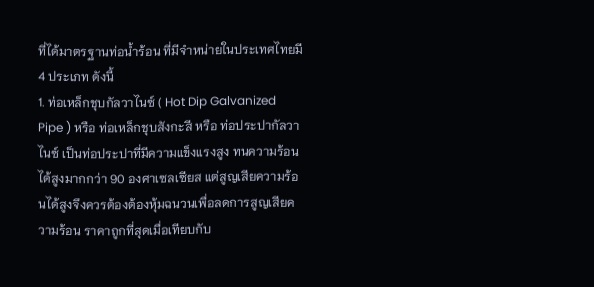ที่ได้มาตรฐานท่อน้ำร้อน ที่มีจำหน่ายในประเทศไทยมี 4 ประเภท ดังนี้
1. ท่อเหล็กชุบกัลวาไนซ์ ( Hot Dip Galvanized Pipe ) หรือ ท่อเหล็กชุบสังกะสี หรือ ท่อประปากัลวาไนซ์ เป็นท่อประปาที่มีความแข็งแรงสูง ทนความร้อนได้สูงมากกว่า 90 องศาเซลเซียส แต่สูญเสียความร้อนได้สูงจึงควรต้องต้องหุ้มฉนวนเพื่อลดการสูญเสียความร้อน ราคาถูกที่สุดเมื่อเทียบกับ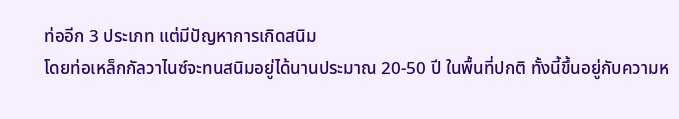ท่ออีก 3 ประเภท แต่มีปัญหาการเกิดสนิม
โดยท่อเหล็กกัลวาไนซ์จะทนสนิมอยู่ได้นานประมาณ 20-50 ปี ในพื้นที่ปกติ ทั้งนี้ขึ้นอยู่กับความห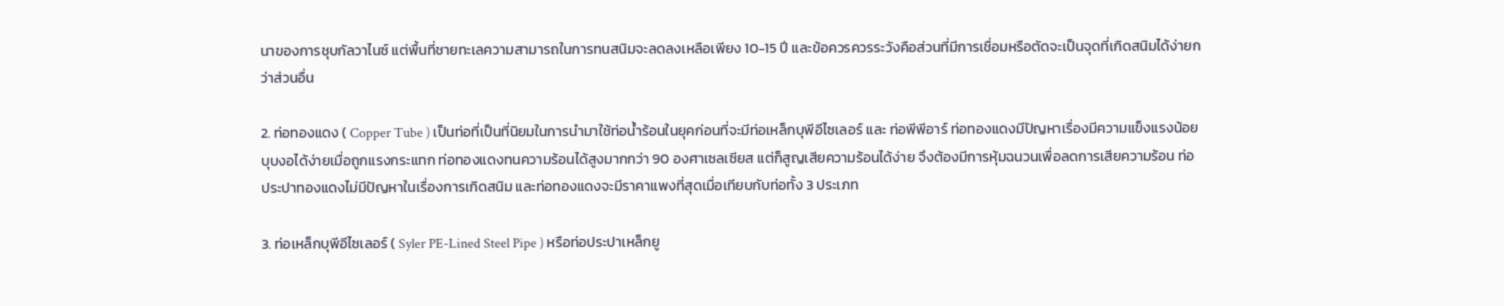นาของการชุบกัลวาไนซ์ แต่พื้นที่ชายทะเลความสามารถในการทนสนิมจะลดลงเหลือเพียง 10-15 ปี และข้อควรควรระวังคือส่วนที่มีการเชื่อมหรือตัดจะเป็นจุดที่เกิดสนิมได้ง่ายกว่าส่วนอื่น

2. ท่อทองแดง ( Copper Tube ) เป็นท่อที่เป็นที่นิยมในการนำมาใช้ท่อน้ำร้อนในยุคก่อนที่จะมีท่อเหล็กบุพีอีไซเลอร์ และ ท่อพีพีอาร์ ท่อทองแดงมีปัญหาเรื่องมีความแข็งแรงน้อย บุบงอได้ง่ายเมื่อถูกแรงกระแทก ท่อทองแดงทนความร้อนได้สูงมากกว่า 90 องศาเซลเซียส แต่ก็สูญเสียความร้อนได้ง่าย จึงต้องมีการหุ้มฉนวนเพื่อลดการเสียความร้อน ท่อประปาทองแดงไม่มีปัญหาในเรื่องการเกิดสนิม และท่อทองแดงจะมีราคาแพงที่สุดเมื่อเทียบกับท่อทั้ง 3 ประเภท

3. ท่อเหล็กบุพีอีไซเลอร์ ( Syler PE-Lined Steel Pipe ) หรือท่อประปาเหล็กยู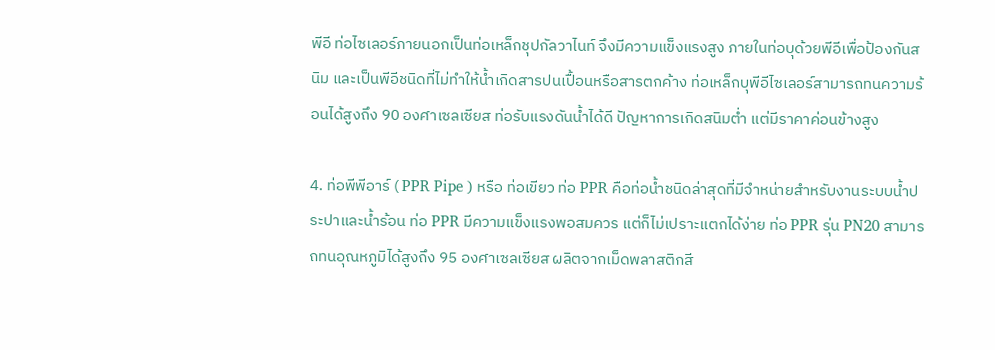พีอี ท่อไซเลอร์ภายนอกเป็นท่อเหล็กชุปกัลวาไนท์ จึงมีความแข็งแรงสูง ภายในท่อบุด้วยพีอีเพื่อป้องกันสนิม และเป็นพีอีชนิดที่ไม่ทำให้น้ำเกิดสารปนเปื้อนหรือสารตกค้าง ท่อเหล็กบุพีอีไซเลอร์สามารถทนความร้อนได้สูงถึง 90 องศาเซลเซียส ท่อรับแรงดันน้ำได้ดี ปัญหาการเกิดสนิมต่ำ แต่มีราคาค่อนข้างสูง

4. ท่อพีพีอาร์ ( PPR Pipe ) หรือ ท่อเขียว ท่อ PPR คือท่อน้ำชนิดล่าสุดที่มีจำหน่ายสำหรับงานระบบน้ำประปาและน้ำร้อน ท่อ PPR มีความแข็งแรงพอสมควร แต่ก็ไม่เปราะแตกได้ง่าย ท่อ PPR รุ่น PN20 สามารถทนอุณหภูมิได้สูงถึง 95 องศาเซลเซียส ผลิตจากเม็ดพลาสติกสี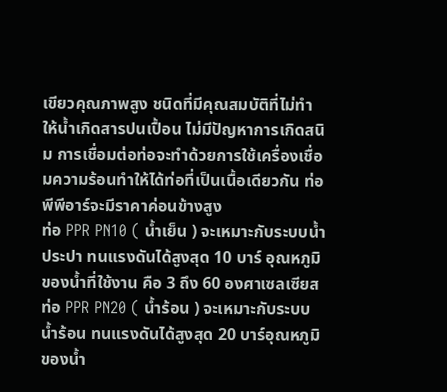เขียวคุณภาพสูง ชนิดที่มีคุณสมบัติที่ไม่ทำให้น้ำเกิดสารปนเปื้อน ไม่มีปัญหาการเกิดสนิม การเชื่อมต่อท่อจะทำด้วยการใช้เครื่องเชื่อมความร้อนทำให้ได้ท่อที่เป็นเนื้อเดียวกัน ท่อพีพีอาร์จะมีราคาค่อนข้างสูง
ท่อ PPR PN10 ( น้ำเย็น ) จะเหมาะกับระบบน้ำประปา ทนแรงดันได้สูงสุด 10 บาร์ อุณหภูมิของน้ำที่ใช้งาน คือ 3 ถึง 60 องศาเซลเซียส
ท่อ PPR PN20 ( น้ำร้อน ) จะเหมาะกับระบบน้ำร้อน ทนแรงดันได้สูงสุด 20 บาร์อุณหภูมิของน้ำ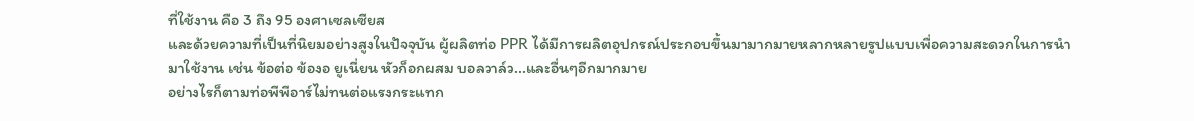ที่ใช้งาน คือ 3 ถึง 95 องศาเซลเซียส
และด้วยความที่เป็นที่นิยมอย่างสูงในปัจจุบัน ผู้ผลิตท่อ PPR ได้มีการผลิตอุปกรณ์ประกอบขึ้นมามากมายหลากหลายรูปแบบเพื่อความสะดวกในการนำมาใช้งาน เช่น ข้อต่อ ข้องอ ยูเนี่ยน หัวก็อกผสม บอลวาล์ว...และอื่นๆอีกมากมาย
อย่างไรก็ตามท่อพีพีอาร์ไม่ทนต่อแรงกระแทก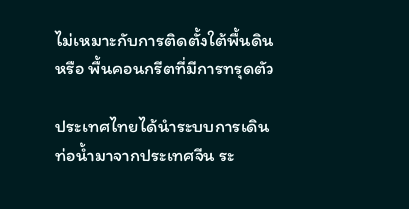ไม่เหมาะกับการติดตั้งใต้พื้นดิน หรือ พื้นคอนกรีตที่มีการทรุดตัว

ประเทศไทยได้นำระบบการเดินท่อน้ำมาจากประเทศจีน ระ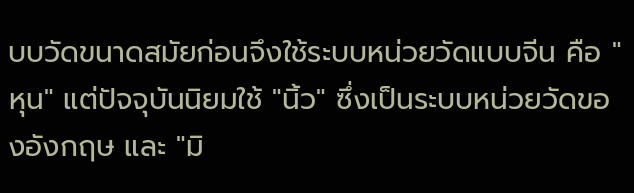บบวัดขนาดสมัยก่อนจึงใช้ระบบหน่วยวัดแบบจีน คือ "หุน" แต่ปัจจุบันนิยมใช้ "นิ้ว" ซึ่งเป็นระบบหน่วยวัดของอังกฤษ และ "มิ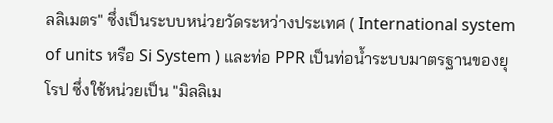ลลิเมตร" ซึ่งเป็นระบบหน่วยวัดระหว่างประเทศ ( International system of units หรือ Si System ) และท่อ PPR เป็นท่อน้ำระบบมาตรฐานของยุโรป ซึ่งใช้หน่วยเป็น "มิลลิเม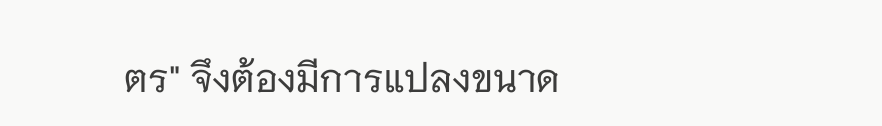ตร" จึงต้องมีการแปลงขนาด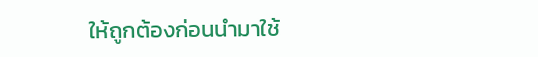ให้ถูกต้องก่อนนำมาใช้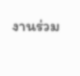งานร่วม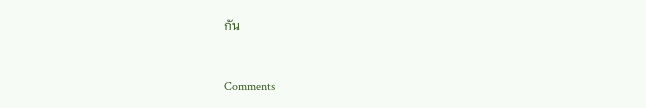กัน



Comments